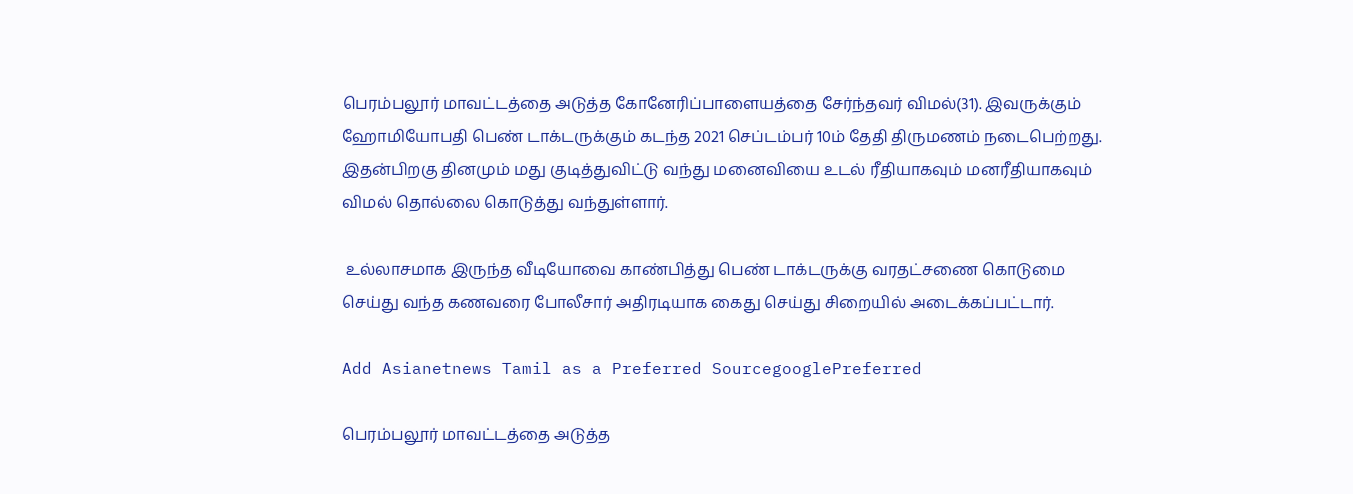பெரம்பலூர் மாவட்டத்தை அடுத்த கோனேரிப்பாளையத்தை சேர்ந்தவர் விமல்(31). இவருக்கும் ஹோமியோபதி பெண் டாக்டருக்கும் கடந்த 2021 செப்டம்பர் 10ம் தேதி திருமணம் நடைபெற்றது. இதன்பிறகு தினமும் மது குடித்துவிட்டு வந்து மனைவியை உடல் ரீதியாகவும் மனரீதியாகவும் விமல் தொல்லை கொடுத்து வந்துள்ளார்.

 உல்லாசமாக இருந்த வீடியோவை காண்பித்து பெண் டாக்டருக்கு வரதட்சணை கொடுமை செய்து வந்த கணவரை போலீசார் அதிரடியாக கைது செய்து சிறையில் அடைக்கப்பட்டார்.

Add Asianetnews Tamil as a Preferred SourcegooglePreferred

பெரம்பலூர் மாவட்டத்தை அடுத்த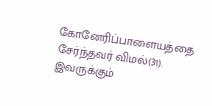கோனேரிப்பாளையத்தை சேர்ந்தவர் விமல்(31). இவருக்கும்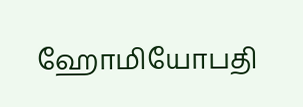ஹோமியோபதி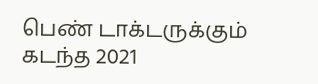பெண் டாக்டருக்கும் கடந்த 2021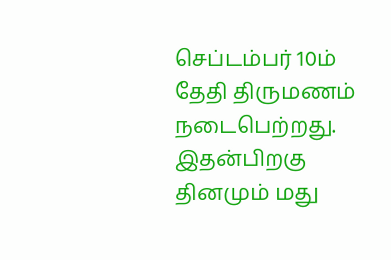செப்டம்பர் 10ம் தேதி திருமணம் நடைபெற்றது. இதன்பிறகு தினமும் மது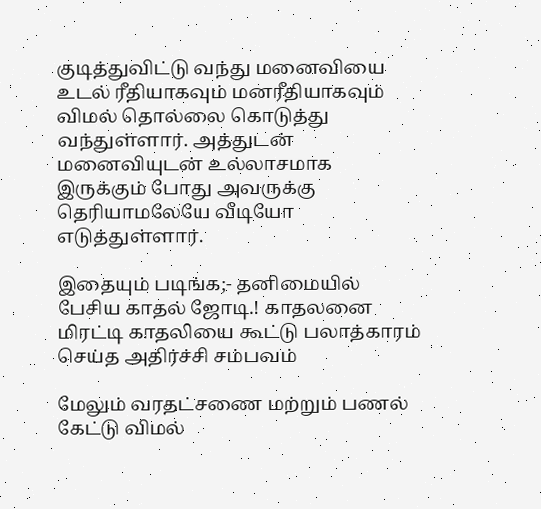குடித்துவிட்டு வந்து மனைவியை உடல் ரீதியாகவும் மனரீதியாகவும் விமல் தொல்லை கொடுத்து வந்துள்ளார். அத்துடன் மனைவியுடன் உல்லாசமாக இருக்கும் போது அவருக்கு தெரியாமலேயே வீடியோ எடுத்துள்ளார்.

இதையும் படிங்க;- தனிமையில் பேசிய காதல் ஜோடி.! காதலனை மிரட்டி காதலியை கூட்டு பலாத்காரம் செய்த அதிர்ச்சி சம்பவம்

மேலும் வரதட்சணை மற்றும் பணல் கேட்டு விமல்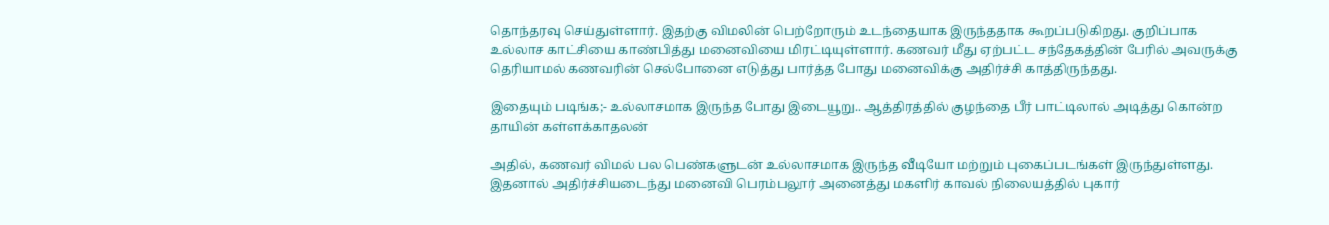தொந்தரவு செய்துள்ளார். இதற்கு விமலின் பெற்றோரும் உடந்தையாக இருந்ததாக கூறப்படுகிறது. குறிப்பாக உல்லாச காட்சியை காண்பித்து மனைவியை மிரட்டியுள்ளார். கணவர் மீது ஏற்பட்ட சந்தேகத்தின் பேரில் அவருக்கு தெரியாமல் கணவரின் செல்போனை எடுத்து பார்த்த போது மனைவிக்கு அதிர்ச்சி காத்திருந்தது.

இதையும் படிங்க;- உல்லாசமாக இருந்த போது இடையூறு.. ஆத்திரத்தில் குழந்தை பீர் பாட்டிலால் அடித்து கொன்ற தாயின் கள்ளக்காதலன்

அதில், கணவர் விமல் பல பெண்களுடன் உல்லாசமாக இருந்த வீடியோ மற்றும் புகைப்படங்கள் இருந்துள்ளது. இதனால் அதிர்ச்சியடைந்து மனைவி பெரம்பலூர் அனைத்து மகளிர் காவல் நிலையத்தில் புகார்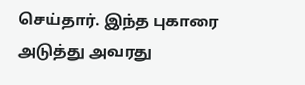செய்தார். இந்த புகாரை அடுத்து அவரது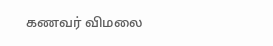கணவர் விமலை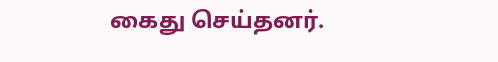கைது செய்தனர்.